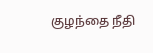குழந்தை நீதி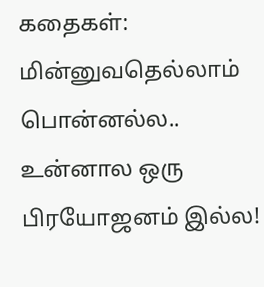கதைகள்: மின்னுவதெல்லாம் பொன்னல்ல.. உன்னால ஒரு பிரயோஜனம் இல்ல!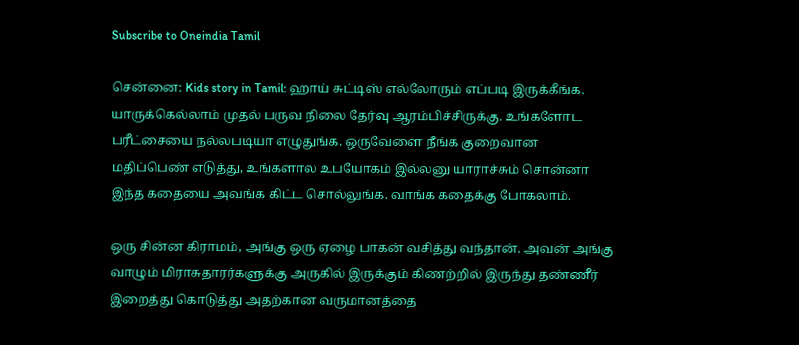Subscribe to Oneindia Tamil

சென்னை: Kids story in Tamil: ஹாய் சுட்டிஸ் எல்லோரும் எப்படி இருக்கீங்க. யாருக்கெல்லாம் முதல் பருவ நிலை தேர்வு ஆரம்பிச்சிருக்கு. உங்களோட பரீட்சையை நல்லபடியா எழுதுங்க. ஒருவேளை நீங்க குறைவான மதிப்பெண் எடுத்து, உங்களால உபயோகம் இல்லனு யாராச்சும் சொன்னா இந்த கதையை அவங்க கிட்ட சொல்லுங்க. வாங்க கதைக்கு போகலாம்.

ஒரு சின்ன கிராமம், அங்கு ஒரு ஏழை பாகன் வசித்து வந்தான். அவன் அங்கு வாழும் மிராசுதாரர்களுக்கு அருகில் இருக்கும் கிணற்றில் இருந்து தண்ணீர் இறைத்து கொடுத்து அதற்கான வருமானத்தை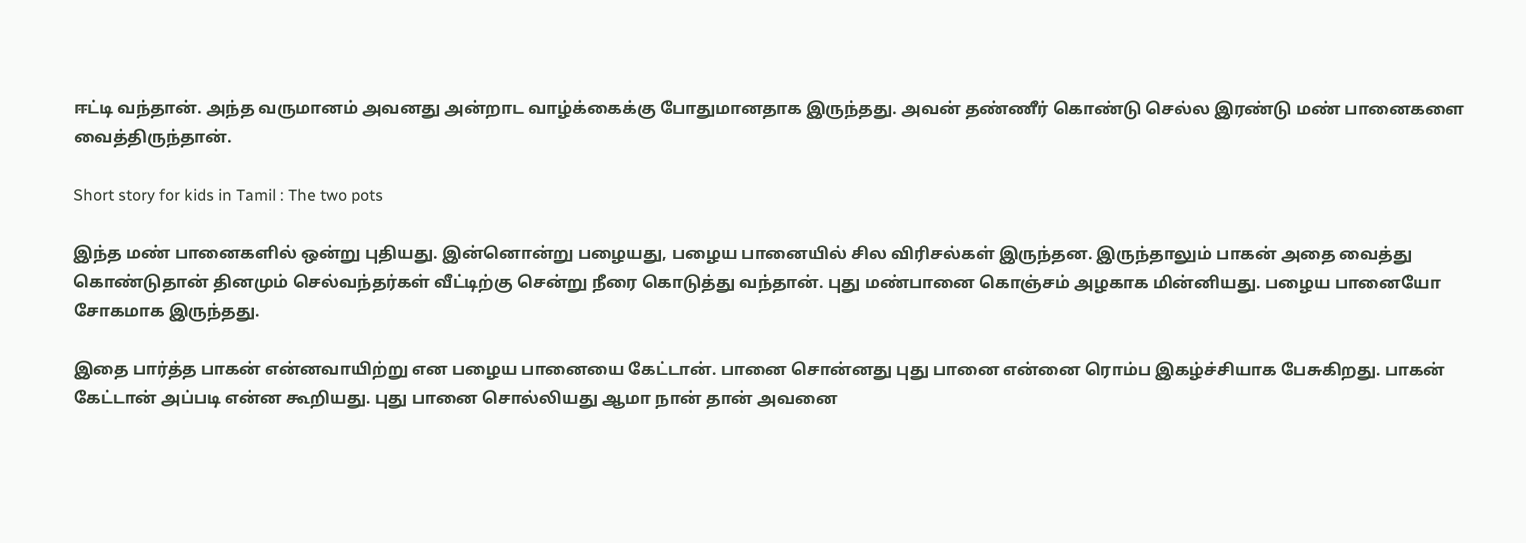ஈட்டி வந்தான். அந்த வருமானம் அவனது அன்றாட வாழ்க்கைக்கு போதுமானதாக இருந்தது. அவன் தண்ணீர் கொண்டு செல்ல இரண்டு மண் பானைகளை வைத்திருந்தான்.

Short story for kids in Tamil : The two pots

இந்த மண் பானைகளில் ஒன்று புதியது. இன்னொன்று பழையது, பழைய பானையில் சில விரிசல்கள் இருந்தன. இருந்தாலும் பாகன் அதை வைத்து கொண்டுதான் தினமும் செல்வந்தர்கள் வீட்டிற்கு சென்று நீரை கொடுத்து வந்தான். புது மண்பானை கொஞ்சம் அழகாக மின்னியது. பழைய பானையோ சோகமாக இருந்தது.

இதை பார்த்த பாகன் என்னவாயிற்று என பழைய பானையை கேட்டான். பானை சொன்னது புது பானை என்னை ரொம்ப இகழ்ச்சியாக பேசுகிறது. பாகன் கேட்டான் அப்படி என்ன கூறியது. புது பானை சொல்லியது ஆமா நான் தான் அவனை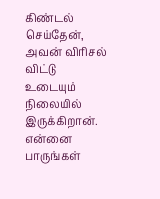கிண்டல் செய்தேன், அவன் விரிசல் விட்டு உடையும் நிலையில் இருக்கிறான். என்னை பாருங்கள்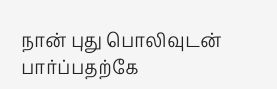நான் புது பொலிவுடன் பார்ப்பதற்கே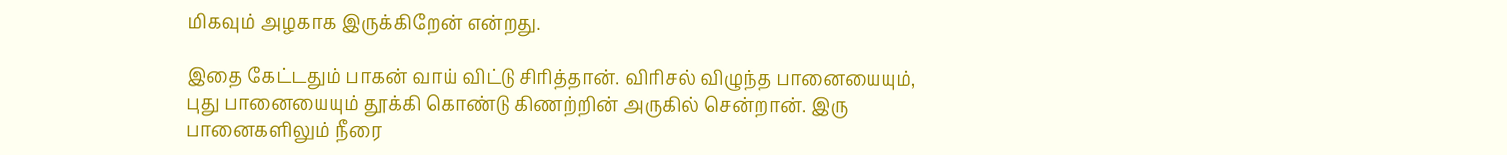மிகவும் அழகாக இருக்கிறேன் என்றது.

இதை கேட்டதும் பாகன் வாய் விட்டு சிரித்தான். விரிசல் விழுந்த பானையையும், புது பானையையும் தூக்கி கொண்டு கிணற்றின் அருகில் சென்றான். இரு பானைகளிலும் நீரை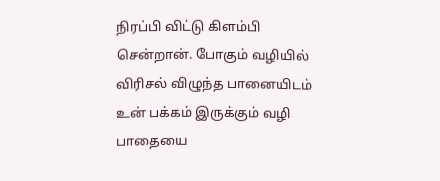நிரப்பி விட்டு கிளம்பி சென்றான். போகும் வழியில் விரிசல் விழுந்த பானையிடம் உன் பக்கம் இருக்கும் வழி பாதையை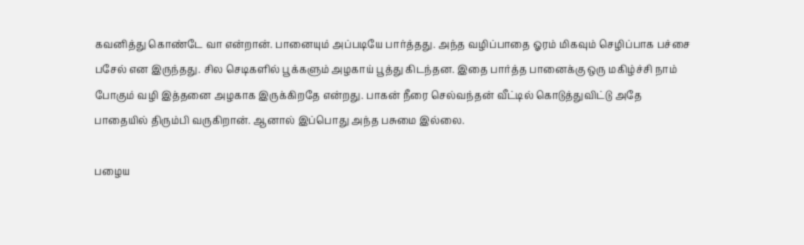கவனித்து கொண்டே வா என்றான். பானையும் அப்படியே பார்த்தது. அந்த வழிப்பாதை ஓரம் மிகவும் செழிப்பாக பச்சை பசேல் என இருந்தது. சில செடிகளில் பூக்களும் அழகாய் பூத்து கிடந்தன. இதை பார்த்த பானைக்கு ஒரு மகிழ்ச்சி நாம் போகும் வழி இத்தனை அழகாக இருக்கிறதே என்றது. பாகன் நீரை செல்வந்தன் வீட்டில் கொடுத்துவிட்டு அதே பாதையில் திரும்பி வருகிறான். ஆனால் இப்பொது அந்த பசுமை இல்லை.

பழைய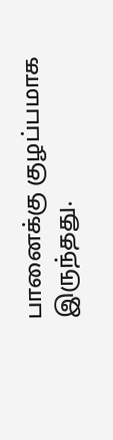பானைக்கு குழப்பமாக இருந்தது.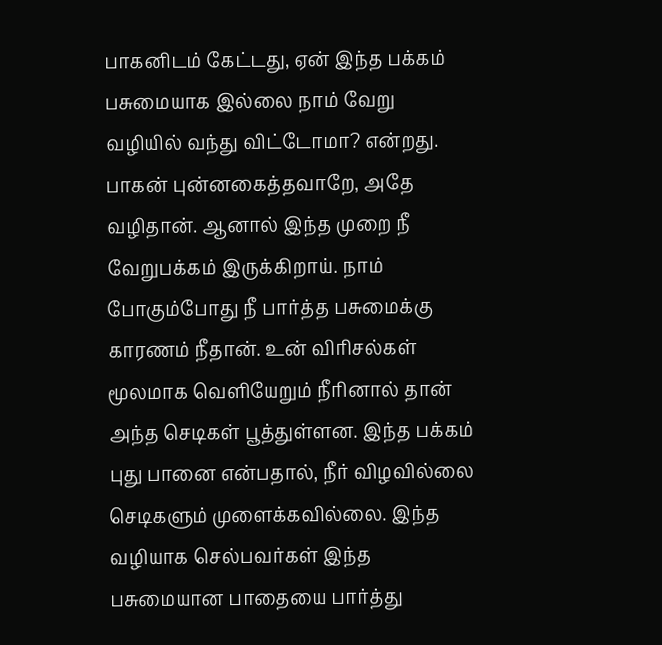பாகனிடம் கேட்டது, ஏன் இந்த பக்கம் பசுமையாக இல்லை நாம் வேறு வழியில் வந்து விட்டோமா? என்றது. பாகன் புன்னகைத்தவாறே, அதே வழிதான். ஆனால் இந்த முறை நீ வேறுபக்கம் இருக்கிறாய். நாம் போகும்போது நீ பார்த்த பசுமைக்கு காரணம் நீதான். உன் விரிசல்கள் மூலமாக வெளியேறும் நீரினால் தான் அந்த செடிகள் பூத்துள்ளன. இந்த பக்கம் புது பானை என்பதால், நீர் விழவில்லை செடிகளும் முளைக்கவில்லை. இந்த வழியாக செல்பவர்கள் இந்த பசுமையான பாதையை பார்த்து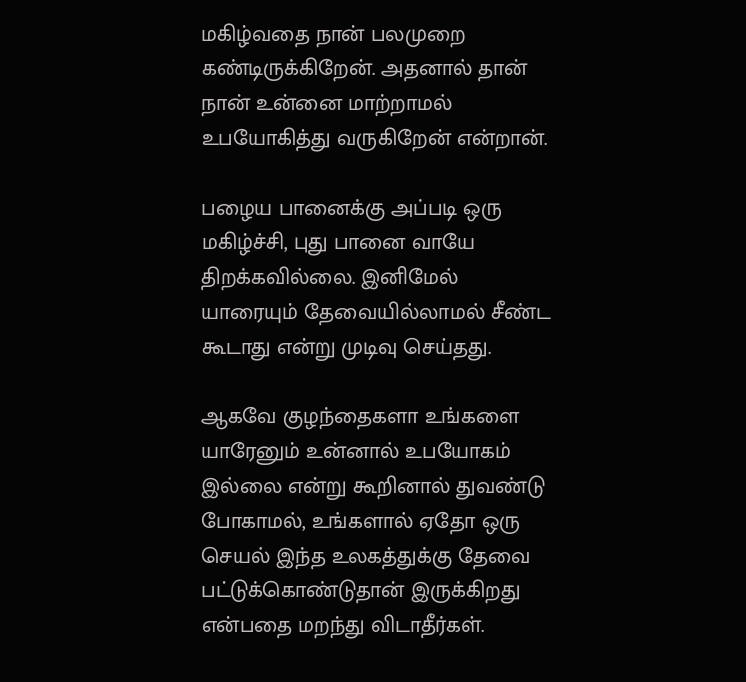மகிழ்வதை நான் பலமுறை கண்டிருக்கிறேன். அதனால் தான் நான் உன்னை மாற்றாமல் உபயோகித்து வருகிறேன் என்றான்.

பழைய பானைக்கு அப்படி ஒரு மகிழ்ச்சி, புது பானை வாயே திறக்கவில்லை. இனிமேல் யாரையும் தேவையில்லாமல் சீண்ட கூடாது என்று முடிவு செய்தது.

ஆகவே குழந்தைகளா உங்களை யாரேனும் உன்னால் உபயோகம் இல்லை என்று கூறினால் துவண்டு போகாமல், உங்களால் ஏதோ ஒரு செயல் இந்த உலகத்துக்கு தேவை பட்டுக்கொண்டுதான் இருக்கிறது என்பதை மறந்து விடாதீர்கள்.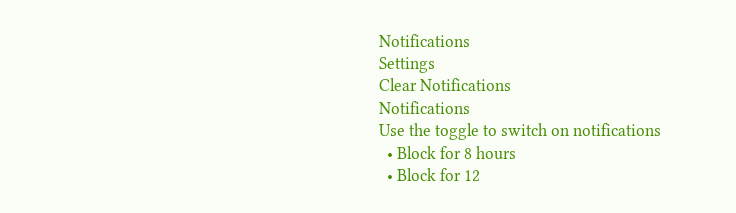Notifications
Settings
Clear Notifications
Notifications
Use the toggle to switch on notifications
  • Block for 8 hours
  • Block for 12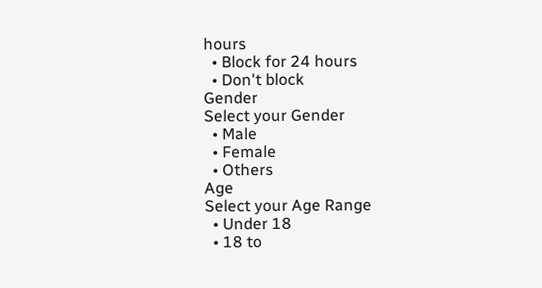hours
  • Block for 24 hours
  • Don't block
Gender
Select your Gender
  • Male
  • Female
  • Others
Age
Select your Age Range
  • Under 18
  • 18 to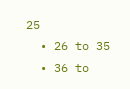25
  • 26 to 35
  • 36 to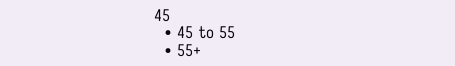45
  • 45 to 55
  • 55+